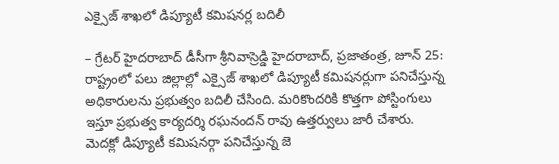ఎక్సైజ్ శాఖలో డిప్యూటీ కమిషనర్ల బదిలీ

– గ్రేటర్ హైదరాబాద్ డీసీగా శ్రీనివాస్రెడ్డి హైదరాబాద్, ప్రజాతంత్ర, జూన్ 25: రాష్ట్రంలో పలు జిల్లాల్లో ఎక్సైజ్ శాఖలో డిప్యూటీ కమిషనర్లుగా పనిచేస్తున్న అధికారులను ప్రభుత్వం బదిలీ చేసింది. మరికొందరికి కొత్తగా పోస్టింగులు ఇస్తూ ప్రభుత్వ కార్యదర్శి రఘనందన్ రావు ఉత్తర్వులు జారీ చేశారు. మెదక్లో డిప్యూటీ కమిషనర్గా పనిచేస్తున్న జె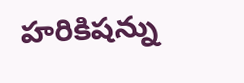హరికిషన్ను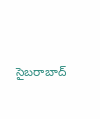సైబరాబాద్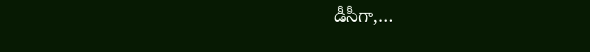డీసీగా,…